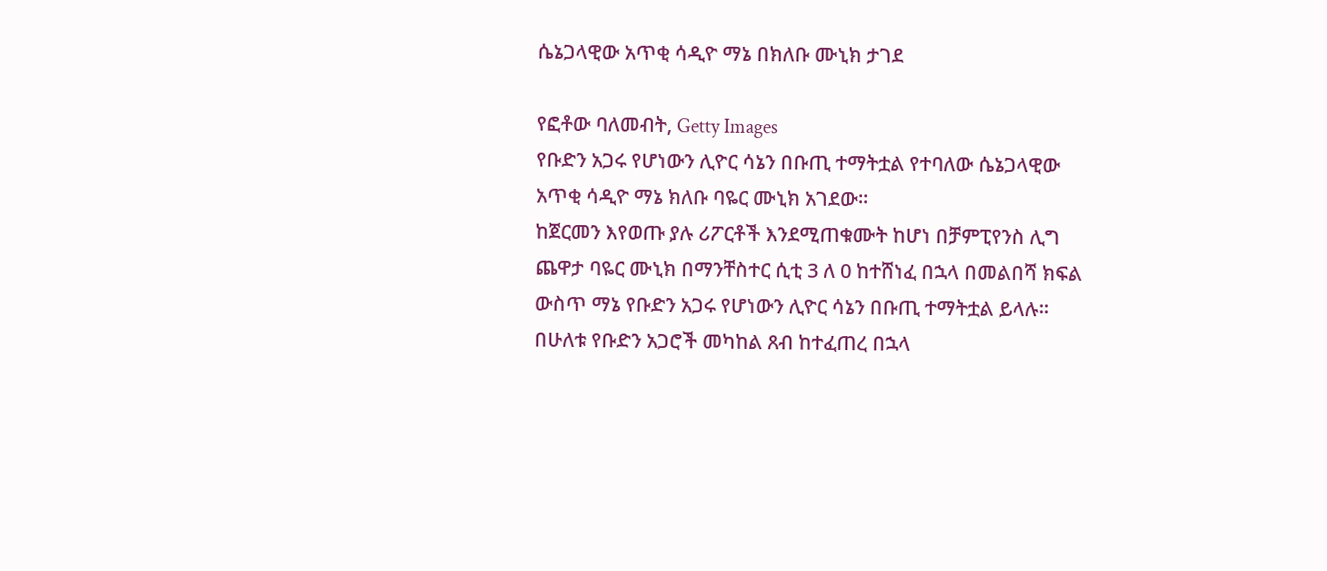ሴኔጋላዊው አጥቂ ሳዲዮ ማኔ በክለቡ ሙኒክ ታገደ

የፎቶው ባለመብት, Getty Images
የቡድን አጋሩ የሆነውን ሊዮር ሳኔን በቡጢ ተማትቷል የተባለው ሴኔጋላዊው አጥቂ ሳዲዮ ማኔ ክለቡ ባዬር ሙኒክ አገደው።
ከጀርመን እየወጡ ያሉ ሪፖርቶች እንደሚጠቁሙት ከሆነ በቻምፒየንስ ሊግ ጨዋታ ባዬር ሙኒክ በማንቸስተር ሲቲ 3 ለ 0 ከተሸነፈ በኋላ በመልበሻ ክፍል ውስጥ ማኔ የቡድን አጋሩ የሆነውን ሊዮር ሳኔን በቡጢ ተማትቷል ይላሉ።
በሁለቱ የቡድን አጋሮች መካከል ጸብ ከተፈጠረ በኋላ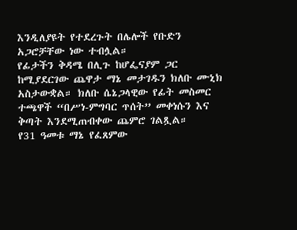እንዲለያዩት የተደረጉት በሌሎች የቡድን አጋሮቻቸው ነው ተብሏል።
የፊታችን ቅዳሜ በሊጉ ከሆፌናያም ጋር ከሚያደርገው ጨዋታ ማኔ መታገዱን ክለቡ ሙኒክ አስታውቋል። ክለቡ ሴኔጋላዊው የፊት መስመር ተጫዋች “በሥነ-ምግባር ጥሰት” መቀነሱን እና ቅጣት እንደሚጠብቀው ጨምሮ ገልጿል።
የ31 ዓመቱ ማኔ የፈጸምው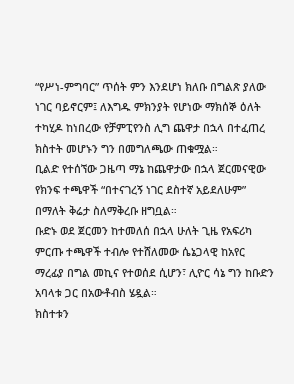“የሥነ-ምግባር” ጥሰት ምን እንደሆነ ክለቡ በግልጽ ያለው ነገር ባይኖርም፤ ለእግዱ ምክንያት የሆነው ማክሰኞ ዕለት ተካሂዶ ከነበረው የቻምፒየንስ ሊግ ጨዋታ በኋላ በተፈጠረ ክስተት መሆኑን ግን በመግለጫው ጠቁሟል።
ቢልድ የተሰኘው ጋዜጣ ማኔ ከጨዋታው በኋላ ጀርመናዊው የክንፍ ተጫዋች “በተናገረኝ ነገር ደስተኛ አይደለሁም” በማለት ቅሬታ ስለማቅረቡ ዘግቧል።
ቡድኑ ወደ ጀርመን ከተመለሰ በኋላ ሁለት ጊዜ የአፍሪካ ምርጡ ተጫዋች ተብሎ የተሸለመው ሴኔጋላዊ ከአየር ማረፊያ በግል መኪና የተወሰደ ሲሆን፣ ሊዮር ሳኔ ግን ከቡድን አባላቱ ጋር በአውቶብስ ሄዷል።
ክስተቱን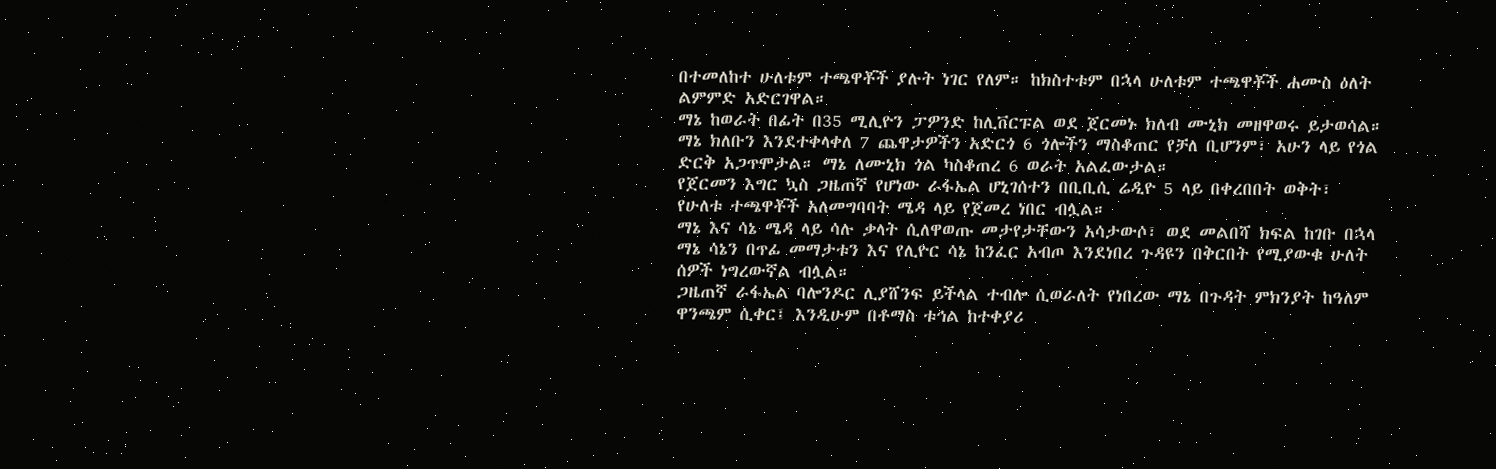በተመለከተ ሁለቱም ተጫዋቾች ያሉት ነገር የለም። ከክስተቱም በኋላ ሁለቱም ተጫዋቾች ሐሙስ ዕለት ልምምድ አድርገዋል።
ማኔ ከወራት በፊት በ35 ሚሊዮን ፓዎንድ ከሊቨርፑል ወደ ጀርመኑ ክለብ ሙኒክ መዘዋወሩ ይታወሳል።
ማኔ ክለቡን እንደተቀላቀለ 7 ጨዋታዎችን አድርጎ 6 ጎሎችን ማስቆጠር የቻለ ቢሆንም፣ አሁን ላይ የጎል ድርቅ አጋጥሞታል። ማኔ ለሙኒክ ጎል ካስቆጠረ 6 ወራት አልፈውታል።
የጀርመን እግር ኳስ ጋዜጠኛ የሆነው ራፋኤል ሆኒገሰተን በቢቢሲ ሬዲዮ 5 ላይ በቀረበበት ወቅት፣ የሁለቱ ተጫዋቾች አለመግባባት ሜዳ ላይ የጀመረ ነበር ብሏል።
ማኔ እና ሳኔ ሜዳ ላይ ሳሉ ቃላት ሲለዋወጡ መታየታቸውን አሳታውሶ፣ ወደ መልበሻ ክፍል ከገቡ በኋላ ማኔ ሳኔን በጥፊ መማታቱን እና የሊዮር ሳኔ ከንፈር አብጦ እንደነበረ ጉዳዩን በቅርበት የሚያውቁ ሁለት ሰዎች ነግረውኛል ብሏል።
ጋዜጠኛ ራፋኤል ባሎንዶር ሊያሸንፍ ይችላል ተብሎ ሲወራለት የነበረው ማኔ በጉዳት ምክንያት ከዓለም ዋንጫም ሲቀር፤ እንዲሁም በቶማስ ቱኅል ከተቀያሪ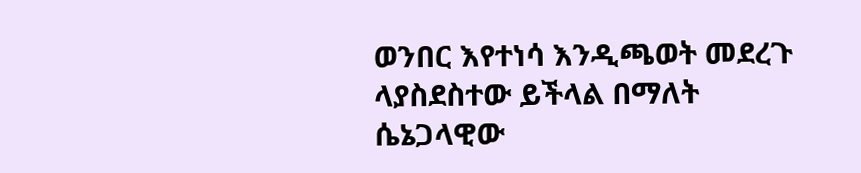ወንበር እየተነሳ እንዲጫወት መደረጉ ላያስደስተው ይችላል በማለት ሴኔጋላዊው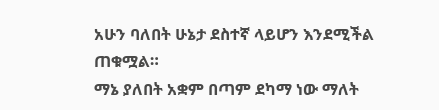አሁን ባለበት ሁኔታ ደስተኛ ላይሆን እንደሚችል ጠቁሟል።
ማኔ ያለበት አቋም በጣም ደካማ ነው ማለት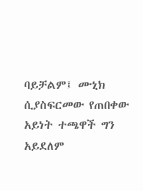ባይቻልም፤ ሙኒክ ሲያስፍርመው የጠበቀው አይነት ተጫዋች ግን አይደለም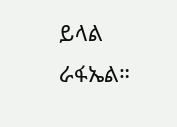ይላል ራፋኤል።